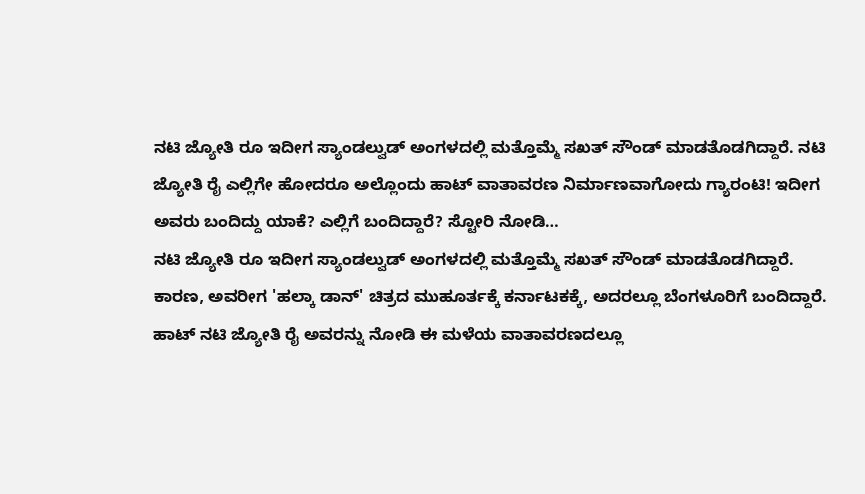ನಟಿ ಜ್ಯೋತಿ ರೂ ಇದೀಗ ಸ್ಯಾಂಡಲ್ವುಡ್ ಅಂಗಳದಲ್ಲಿ ಮತ್ತೊಮ್ಮೆ ಸಖತ್ ಸೌಂಡ್ ಮಾಡತೊಡಗಿದ್ದಾರೆ. ನಟಿ ಜ್ಯೋತಿ ರೈ ಎಲ್ಲಿಗೇ ಹೋದರೂ ಅಲ್ಲೊಂದು ಹಾಟ್ ವಾತಾವರಣ ನಿರ್ಮಾಣವಾಗೋದು ಗ್ಯಾರಂಟಿ! ಇದೀಗ ಅವರು ಬಂದಿದ್ದು ಯಾಕೆ? ಎಲ್ಲಿಗೆ ಬಂದಿದ್ದಾರೆ? ಸ್ಟೋರಿ ನೋಡಿ…
ನಟಿ ಜ್ಯೋತಿ ರೂ ಇದೀಗ ಸ್ಯಾಂಡಲ್ವುಡ್ ಅಂಗಳದಲ್ಲಿ ಮತ್ತೊಮ್ಮೆ ಸಖತ್ ಸೌಂಡ್ ಮಾಡತೊಡಗಿದ್ದಾರೆ. ಕಾರಣ, ಅವರೀಗ 'ಹಲ್ಕಾ ಡಾನ್' ಚಿತ್ರದ ಮುಹೂರ್ತಕ್ಕೆ ಕರ್ನಾಟಕಕ್ಕೆ, ಅದರಲ್ಲೂ ಬೆಂಗಳೂರಿಗೆ ಬಂದಿದ್ದಾರೆ.
ಹಾಟ್ ನಟಿ ಜ್ಯೋತಿ ರೈ ಅವರನ್ನು ನೋಡಿ ಈ ಮಳೆಯ ವಾತಾವರಣದಲ್ಲೂ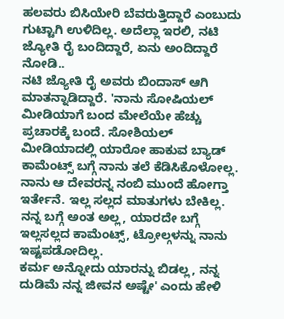ಹಲವರು ಬಿಸಿಯೇರಿ ಬೆವರುತ್ತಿದ್ದಾರೆ ಎಂಬುದು ಗುಟ್ಟಾಗಿ ಉಳಿದಿಲ್ಲ. ಅದೆಲ್ಲಾ ಇರಲಿ, ನಟಿ ಜ್ಯೋತಿ ರೈ ಬಂದಿದ್ದಾರೆ, ಏನು ಅಂದಿದ್ದಾರೆ ನೋಡಿ..
ನಟಿ ಜ್ಯೋತಿ ರೈ ಅವರು ಬಿಂದಾಸ್ ಆಗಿ ಮಾತನ್ನಾಡಿದ್ದಾರೆ. 'ನಾನು ಸೋಷಿಯಲ್ ಮೀಡಿಯಾಗೆ ಬಂದ ಮೇಲೆಯೇ ಹೆಚ್ಚು ಪ್ರಚಾರಕ್ಕೆ ಬಂದೆ. ಸೋಶಿಯಲ್ ಮೀಡಿಯಾದಲ್ಲಿ ಯಾರೋ ಹಾಕುವ ಬ್ಯಾಡ್ ಕಾಮೆಂಟ್ಸ್ ಬಗ್ಗೆ ನಾನು ತಲೆ ಕೆಡಿಸಿಕೊಳೋಲ್ಲ.
ನಾನು ಆ ದೇವರನ್ನ ನಂಬಿ ಮುಂದೆ ಹೋಗ್ತಾ ಇರ್ತೇನೆ. ಇಲ್ಲ ಸಲ್ಲದ ಮಾತುಗಳು ಬೇಕಿಲ್ಲ. ನನ್ನ ಬಗ್ಗೆ ಅಂತ ಅಲ್ಲ, ಯಾರದೇ ಬಗ್ಗೆ ಇಲ್ಲಸಲ್ಲದ ಕಾಮೆಂಟ್ಸ್, ಟ್ರೋಲ್ಗಳನ್ನು ನಾನು ಇಷ್ಟಪಡೋದಿಲ್ಲ.
ಕರ್ಮ ಅನ್ನೋದು ಯಾರನ್ನು ಬಿಡಲ್ಲ, ನನ್ನ ದುಡಿಮೆ ನನ್ನ ಜೀವನ ಅಷ್ಟೇ' ಎಂದು ಹೇಳಿ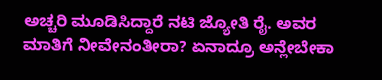ಅಚ್ಚರಿ ಮೂಡಿಸಿದ್ದಾರೆ ನಟಿ ಜ್ಯೋತಿ ರೈ. ಅವರ ಮಾತಿಗೆ ನೀವೇನಂತೀರಾ? ಏನಾದ್ರೂ ಅನ್ಲೇಬೇಕಾ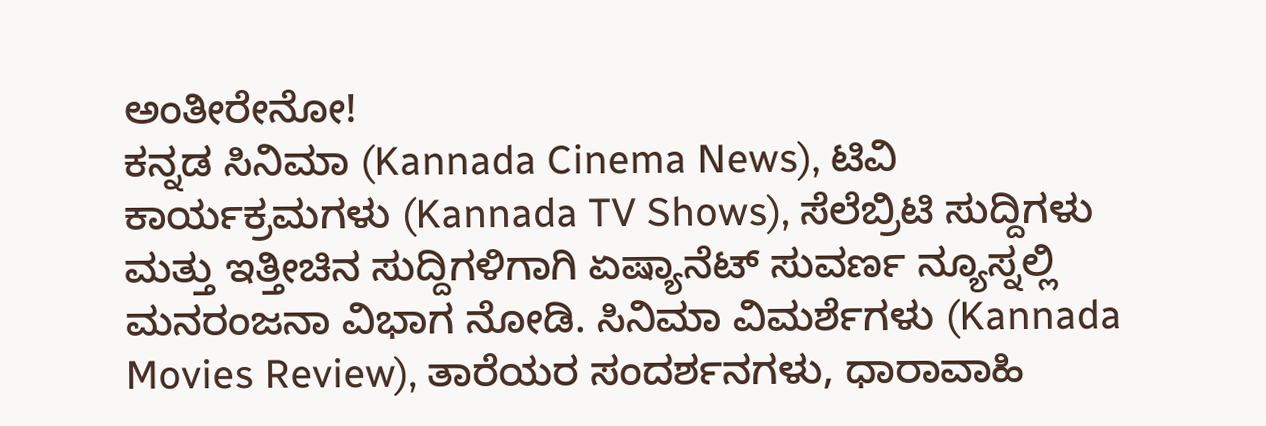ಅಂತೀರೇನೋ!
ಕನ್ನಡ ಸಿನಿಮಾ (Kannada Cinema News), ಟಿವಿ ಕಾರ್ಯಕ್ರಮಗಳು (Kannada TV Shows), ಸೆಲೆಬ್ರಿಟಿ ಸುದ್ದಿಗಳು ಮತ್ತು ಇತ್ತೀಚಿನ ಸುದ್ದಿಗಳಿಗಾಗಿ ಏಷ್ಯಾನೆಟ್ ಸುವರ್ಣ ನ್ಯೂಸ್ನಲ್ಲಿ ಮನರಂಜನಾ ವಿಭಾಗ ನೋಡಿ. ಸಿನಿಮಾ ವಿಮರ್ಶೆಗಳು (Kannada Movies Review), ತಾರೆಯರ ಸಂದರ್ಶನಗಳು, ಧಾರಾವಾಹಿ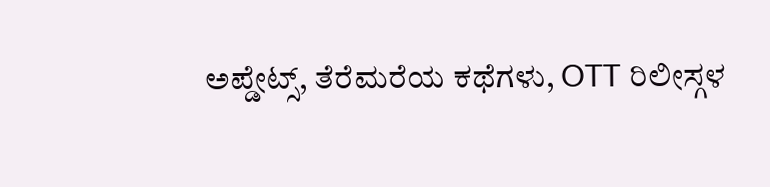ಅಪ್ಡೇಟ್ಸ್, ತೆರೆಮರೆಯ ಕಥೆಗಳು, OTT ರಿಲೀಸ್ಗಳ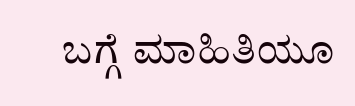ಬಗ್ಗೆ ಮಾಹಿತಿಯೂ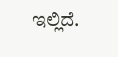ಇಲ್ಲಿದೆ.